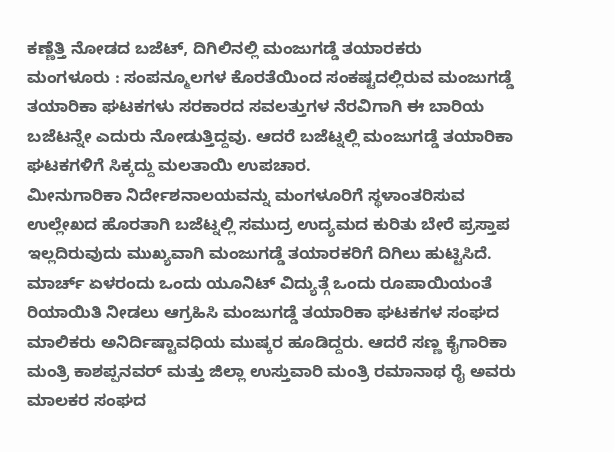ಕಣ್ಣೆತ್ತಿ ನೋಡದ ಬಜೆಟ್, ದಿಗಿಲಿನಲ್ಲಿ ಮಂಜುಗಡ್ಡೆ ತಯಾರಕರು
ಮಂಗಳೂರು : ಸಂಪನ್ಮೂಲಗಳ ಕೊರತೆಯಿಂದ ಸಂಕಷ್ಟದಲ್ಲಿರುವ ಮಂಜುಗಡ್ಡೆ ತಯಾರಿಕಾ ಘಟಕಗಳು ಸರಕಾರದ ಸವಲತ್ತುಗಳ ನೆರವಿಗಾಗಿ ಈ ಬಾರಿಯ ಬಜೆಟನ್ನೇ ಎದುರು ನೋಡುತ್ತಿದ್ದವು. ಆದರೆ ಬಜೆಟ್ನಲ್ಲಿ ಮಂಜುಗಡ್ಡೆ ತಯಾರಿಕಾ ಘಟಕಗಳಿಗೆ ಸಿಕ್ಕದ್ದು ಮಲತಾಯಿ ಉಪಚಾರ.
ಮೀನುಗಾರಿಕಾ ನಿರ್ದೇಶನಾಲಯವನ್ನು ಮಂಗಳೂರಿಗೆ ಸ್ಥಳಾಂತರಿಸುವ ಉಲ್ಲೇಖದ ಹೊರತಾಗಿ ಬಜೆಟ್ನಲ್ಲಿ ಸಮುದ್ರ ಉದ್ಯಮದ ಕುರಿತು ಬೇರೆ ಪ್ರಸ್ತಾಪ ಇಲ್ಲದಿರುವುದು ಮುಖ್ಯವಾಗಿ ಮಂಜುಗಡ್ಡೆ ತಯಾರಕರಿಗೆ ದಿಗಿಲು ಹುಟ್ಟಿಸಿದೆ. ಮಾರ್ಚ್ ಏಳರಂದು ಒಂದು ಯೂನಿಟ್ ವಿದ್ಯುತ್ಗೆ ಒಂದು ರೂಪಾಯಿಯಂತೆ ರಿಯಾಯಿತಿ ನೀಡಲು ಆಗ್ರಹಿಸಿ ಮಂಜುಗಡ್ಡೆ ತಯಾರಿಕಾ ಘಟಕಗಳ ಸಂಘದ ಮಾಲಿಕರು ಅನಿರ್ದಿಷ್ಟಾವಧಿಯ ಮುಷ್ಕರ ಹೂಡಿದ್ದರು. ಆದರೆ ಸಣ್ಣ ಕೈಗಾರಿಕಾ ಮಂತ್ರಿ ಕಾಶಪ್ಪನವರ್ ಮತ್ತು ಜಿಲ್ಲಾ ಉಸ್ತುವಾರಿ ಮಂತ್ರಿ ರಮಾನಾಥ ರೈ ಅವರು ಮಾಲಕರ ಸಂಘದ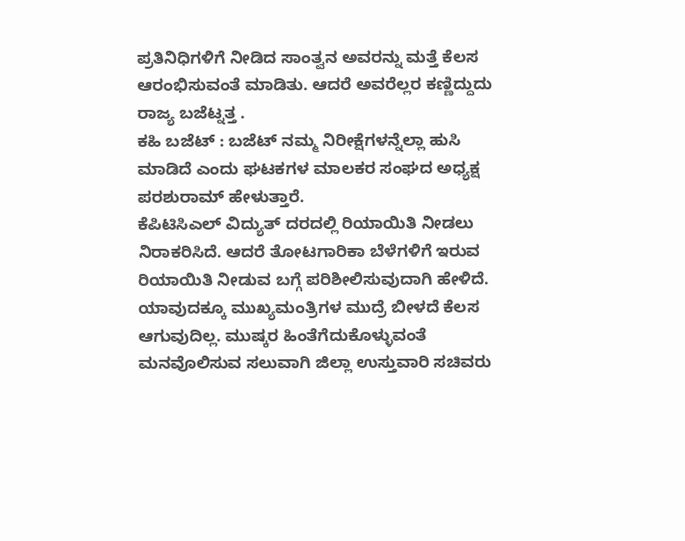ಪ್ರತಿನಿಧಿಗಳಿಗೆ ನೀಡಿದ ಸಾಂತ್ವನ ಅವರನ್ನು ಮತ್ತೆ ಕೆಲಸ ಆರಂಭಿಸುವಂತೆ ಮಾಡಿತು. ಆದರೆ ಅವರೆಲ್ಲರ ಕಣ್ಣಿದ್ದುದು ರಾಜ್ಯ ಬಜೆಟ್ನತ್ತ .
ಕಹಿ ಬಜೆಟ್ : ಬಜೆಟ್ ನಮ್ಮ ನಿರೀಕ್ಷೆಗಳನ್ನೆಲ್ಲಾ ಹುಸಿ ಮಾಡಿದೆ ಎಂದು ಘಟಕಗಳ ಮಾಲಕರ ಸಂಘದ ಅಧ್ಯಕ್ಷ ಪರಶುರಾಮ್ ಹೇಳುತ್ತಾರೆ.
ಕೆಪಿಟಿಸಿಎಲ್ ವಿದ್ಯುತ್ ದರದಲ್ಲಿ ರಿಯಾಯಿತಿ ನೀಡಲು ನಿರಾಕರಿಸಿದೆ. ಆದರೆ ತೋಟಗಾರಿಕಾ ಬೆಳೆಗಳಿಗೆ ಇರುವ ರಿಯಾಯಿತಿ ನೀಡುವ ಬಗ್ಗೆ ಪರಿಶೀಲಿಸುವುದಾಗಿ ಹೇಳಿದೆ. ಯಾವುದಕ್ಕೂ ಮುಖ್ಯಮಂತ್ರಿಗಳ ಮುದ್ರೆ ಬೀಳದೆ ಕೆಲಸ ಆಗುವುದಿಲ್ಲ. ಮುಷ್ಕರ ಹಿಂತೆಗೆದುಕೊಳ್ಳುವಂತೆ ಮನವೊಲಿಸುವ ಸಲುವಾಗಿ ಜಿಲ್ಲಾ ಉಸ್ತುವಾರಿ ಸಚಿವರು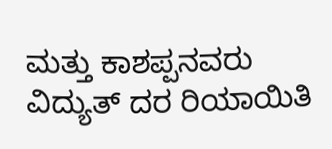ಮತ್ತು ಕಾಶಪ್ಪನವರು ವಿದ್ಯುತ್ ದರ ರಿಯಾಯಿತಿ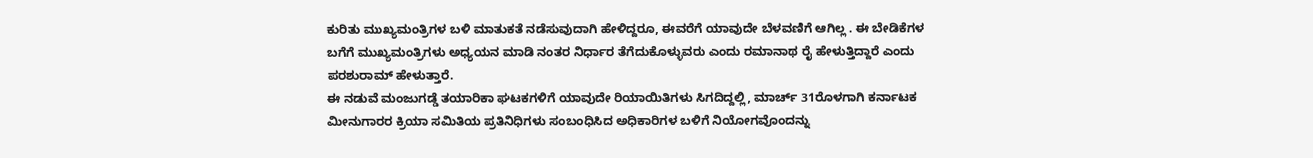ಕುರಿತು ಮುಖ್ಯಮಂತ್ರಿಗಳ ಬಳಿ ಮಾತುಕತೆ ನಡೆಸುವುದಾಗಿ ಹೇಳಿದ್ದರೂ, ಈವರೆಗೆ ಯಾವುದೇ ಬೆಳವಣಿಗೆ ಆಗಿಲ್ಲ . ಈ ಬೇಡಿಕೆಗಳ ಬಗೆಗೆ ಮುಖ್ಯಮಂತ್ರಿಗಳು ಅಧ್ಯಯನ ಮಾಡಿ ನಂತರ ನಿರ್ಧಾರ ತೆಗೆದುಕೊಳ್ಳುವರು ಎಂದು ರಮಾನಾಥ ರೈ ಹೇಳುತ್ತಿದ್ದಾರೆ ಎಂದು ಪರಶುರಾಮ್ ಹೇಳುತ್ತಾರೆ.
ಈ ನಡುವೆ ಮಂಜುಗಡ್ಡೆ ತಯಾರಿಕಾ ಘಟಕಗಳಿಗೆ ಯಾವುದೇ ರಿಯಾಯಿತಿಗಳು ಸಿಗದಿದ್ದಲ್ಲಿ, ಮಾರ್ಚ್ 31ರೊಳಗಾಗಿ ಕರ್ನಾಟಕ ಮೀನುಗಾರರ ಕ್ರಿಯಾ ಸಮಿತಿಯ ಪ್ರತಿನಿಧಿಗಳು ಸಂಬಂಧಿಸಿದ ಅಧಿಕಾರಿಗಳ ಬಳಿಗೆ ನಿಯೋಗವೊಂದನ್ನು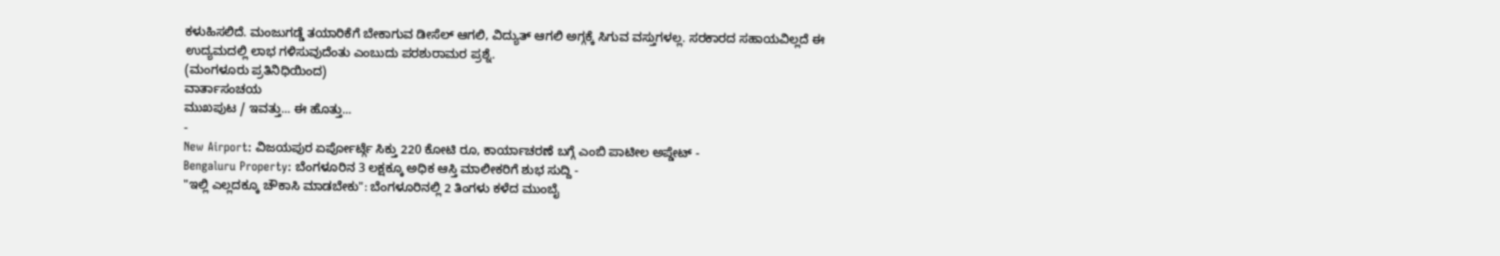ಕಳುಹಿಸಲಿದೆ. ಮಂಜುಗಡ್ಡೆ ತಯಾರಿಕೆಗೆ ಬೇಕಾಗುವ ಡೀಸೆಲ್ ಆಗಲಿ, ವಿದ್ಯುತ್ ಆಗಲಿ ಅಗ್ಗಕ್ಕೆ ಸಿಗುವ ವಸ್ತುಗಳಲ್ಲ. ಸರಕಾರದ ಸಹಾಯವಿಲ್ಲದೆ ಈ ಉದ್ಯಮದಲ್ಲಿ ಲಾಭ ಗಳಿಸುವುದೆಂತು ಎಂಬುದು ಪರಶುರಾಮರ ಪ್ರಶ್ನೆ.
(ಮಂಗಳೂರು ಪ್ರತಿನಿಧಿಯಿಂದ)
ವಾರ್ತಾಸಂಚಯ
ಮುಖಪುಟ / ಇವತ್ತು... ಈ ಹೊತ್ತು...
-
New Airport: ವಿಜಯಪುರ ಏರ್ಪೋರ್ಟ್ಗೆ ಸಿಕ್ತು 220 ಕೋಟಿ ರೂ, ಕಾರ್ಯಾಚರಣೆ ಬಗ್ಗೆ ಎಂಬಿ ಪಾಟೀಲ ಅಪ್ಡೇಟ್ -
Bengaluru Property: ಬೆಂಗಳೂರಿನ 3 ಲಕ್ಷಕ್ಕೂ ಅಧಿಕ ಆಸ್ತಿ ಮಾಲೀಕರಿಗೆ ಶುಭ ಸುದ್ದಿ -
"ಇಲ್ಲಿ ಎಲ್ಲದಕ್ಕೂ ಚೌಕಾಸಿ ಮಾಡಬೇಕು": ಬೆಂಗಳೂರಿನಲ್ಲಿ 2 ತಿಂಗಳು ಕಳೆದ ಮುಂಬೈ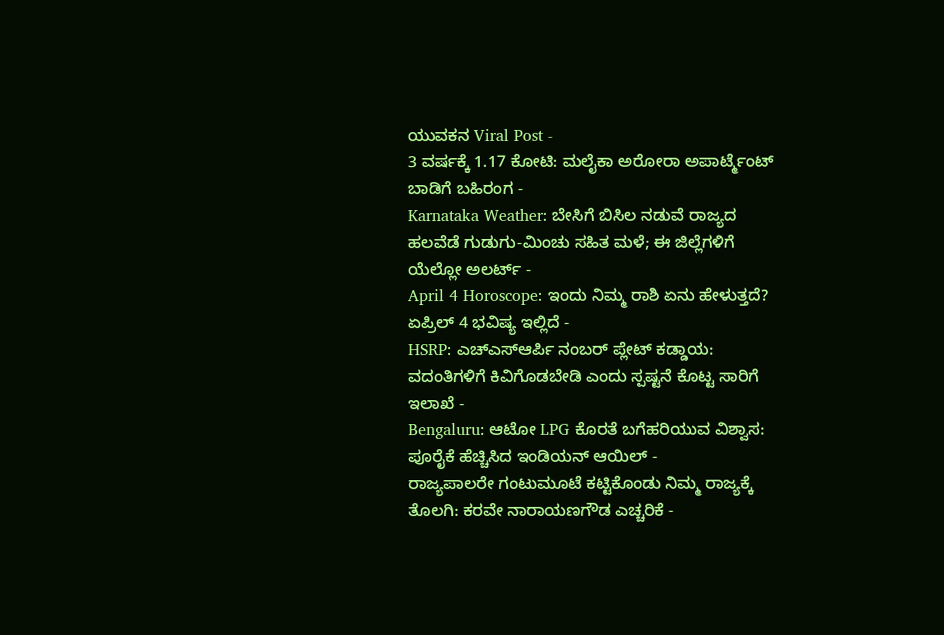ಯುವಕನ Viral Post -
3 ವರ್ಷಕ್ಕೆ 1.17 ಕೋಟಿ: ಮಲೈಕಾ ಅರೋರಾ ಅಪಾರ್ಟ್ಮೆಂಟ್ ಬಾಡಿಗೆ ಬಹಿರಂಗ -
Karnataka Weather: ಬೇಸಿಗೆ ಬಿಸಿಲ ನಡುವೆ ರಾಜ್ಯದ ಹಲವೆಡೆ ಗುಡುಗು-ಮಿಂಚು ಸಹಿತ ಮಳೆ; ಈ ಜಿಲ್ಲೆಗಳಿಗೆ ಯೆಲ್ಲೋ ಅಲರ್ಟ್ -
April 4 Horoscope: ಇಂದು ನಿಮ್ಮ ರಾಶಿ ಏನು ಹೇಳುತ್ತದೆ? ಏಪ್ರಿಲ್ 4 ಭವಿಷ್ಯ ಇಲ್ಲಿದೆ -
HSRP: ಎಚ್ಎಸ್ಆರ್ಪಿ ನಂಬರ್ ಪ್ಲೇಟ್ ಕಡ್ಡಾಯ: ವದಂತಿಗಳಿಗೆ ಕಿವಿಗೊಡಬೇಡಿ ಎಂದು ಸ್ಪಷ್ಟನೆ ಕೊಟ್ಟ ಸಾರಿಗೆ ಇಲಾಖೆ -
Bengaluru: ಆಟೋ LPG ಕೊರತೆ ಬಗೆಹರಿಯುವ ವಿಶ್ವಾಸ: ಪೂರೈಕೆ ಹೆಚ್ಚಿಸಿದ ಇಂಡಿಯನ್ ಆಯಿಲ್ -
ರಾಜ್ಯಪಾಲರೇ ಗಂಟುಮೂಟೆ ಕಟ್ಟಿಕೊಂಡು ನಿಮ್ಮ ರಾಜ್ಯಕ್ಕೆ ತೊಲಗಿ: ಕರವೇ ನಾರಾಯಣಗೌಡ ಎಚ್ಚರಿಕೆ -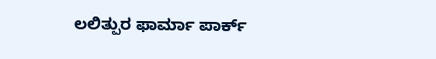ಲಲಿತ್ಪುರ ಫಾರ್ಮಾ ಪಾರ್ಕ್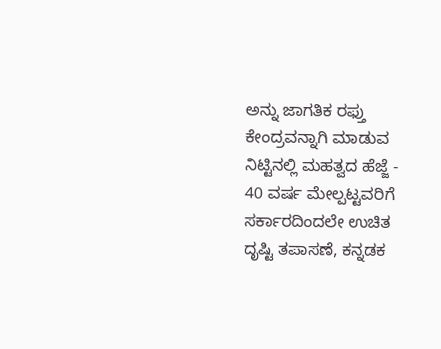ಅನ್ನು ಜಾಗತಿಕ ರಫ್ತು ಕೇಂದ್ರವನ್ನಾಗಿ ಮಾಡುವ ನಿಟ್ಟಿನಲ್ಲಿ ಮಹತ್ವದ ಹೆಜ್ಜೆ -
40 ವರ್ಷ ಮೇಲ್ಪಟ್ಟವರಿಗೆ ಸರ್ಕಾರದಿಂದಲೇ ಉಚಿತ ದೃಷ್ಟಿ ತಪಾಸಣೆ, ಕನ್ನಡಕ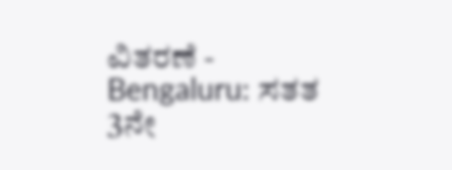ವಿತರಣೆ -
Bengaluru: ಸತತ 3ನೇ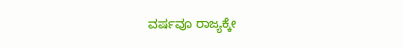ವರ್ಷವೂ ರಾಜ್ಯಕ್ಕೇ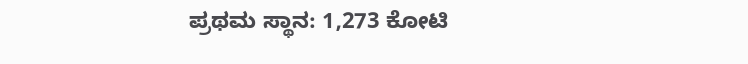ಪ್ರಥಮ ಸ್ಥಾನ: 1,273 ಕೋಟಿ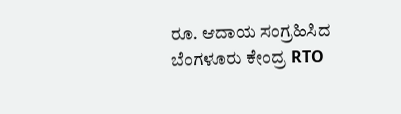ರೂ. ಆದಾಯ ಸಂಗ್ರಹಿಸಿದ ಬೆಂಗಳೂರು ಕೇಂದ್ರ RTO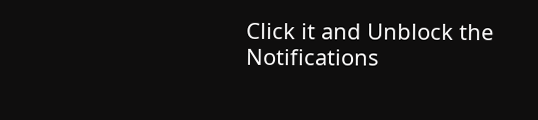Click it and Unblock the Notifications